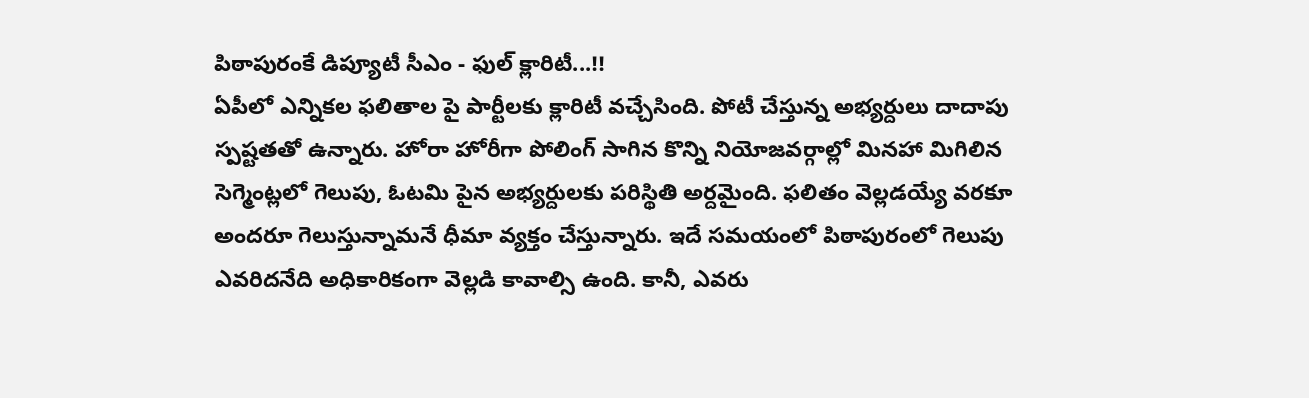పిఠాపురంకే డిప్యూటీ సీఎం - ఫుల్ క్లారిటీ...!!
ఏపీలో ఎన్నికల ఫలితాల పై పార్టీలకు క్లారిటీ వచ్చేసింది. పోటీ చేస్తున్న అభ్యర్దులు దాదాపు స్పష్టతతో ఉన్నారు. హోరా హోరీగా పోలింగ్ సాగిన కొన్ని నియోజవర్గాల్లో మినహా మిగిలిన సెగ్మెంట్లలో గెలుపు, ఓటమి పైన అభ్యర్దులకు పరిస్థితి అర్దమైంది. ఫలితం వెల్లడయ్యే వరకూ అందరూ గెలుస్తున్నామనే ధీమా వ్యక్తం చేస్తున్నారు. ఇదే సమయంలో పిఠాపురంలో గెలుపు ఎవరిదనేది అధికారికంగా వెల్లడి కావాల్సి ఉంది. కానీ, ఎవరు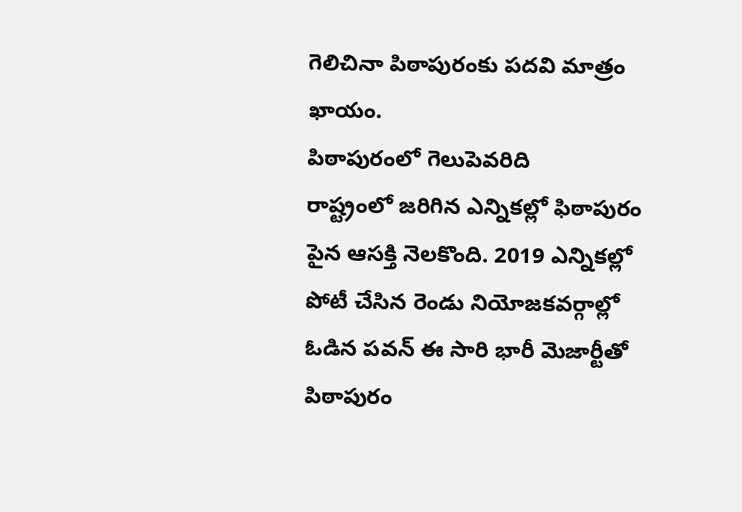గెలిచినా పిఠాపురంకు పదవి మాత్రం ఖాయం.
పిఠాపురంలో గెలుపెవరిది
రాష్ట్రంలో జరిగిన ఎన్నికల్లో ఫిఠాపురం పైన ఆసక్తి నెలకొంది. 2019 ఎన్నికల్లో పోటీ చేసిన రెండు నియోజకవర్గాల్లో ఓడిన పవన్ ఈ సారి భారీ మెజార్టీతో పిఠాపురం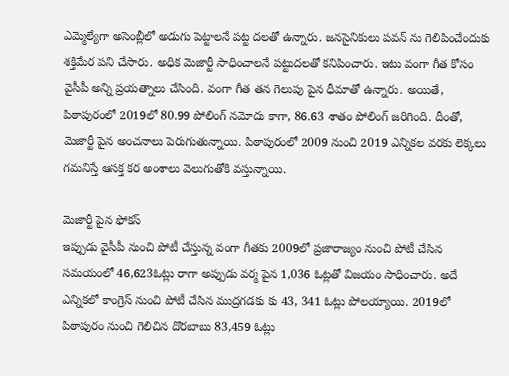ఎమ్మెల్యేగా అసెంబ్లీలో అడుగు పెట్టాలనే పట్ట దలతో ఉన్నారు. జనసైనికులు పవన్ ను గెలిపించేందుకు శక్తిమేర పని చేసారు. అధిక మెజార్టీ సాధించాలనే పట్టుదలతో కనిపించారు. ఇటు వంగా గీత కోసం వైసీపీ అన్ని ప్రయత్నాలు చేసింది. వంగా గీత తన గెలుపు పైన ధీమాతో ఉన్నారు. అయితే, పిఠాపురంలో 2019లో 80.99 పోలింగ్ నమోదు కాగా, 86.63 శాతం పోలింగ్ జరిగింది. దీంతో, మెజార్టీ పైన అంచనాలు పెరుగుతున్నాయి. పిఠాపురంలో 2009 నుంచి 2019 ఎన్నికల వరకు లెక్కలు గమనిస్తే ఆసక్త కర అంశాలు వెలుగుతోకి వస్తున్నాయి.

మెజార్టీ పైన ఫోకస్
ఇప్పుడు వైసీపీ నుంచి పోటీ చేస్తున్న వంగా గీతకు 2009లో ప్రజారాజ్యం నుంచి పోటీ చేసిన సమయంలో 46,623ఓట్లు రాగా అప్పుడు వర్మ పైన 1,036 ఓట్లతో విజయం సాధించారు. అదే ఎన్నికలో కాంగ్రెస్ నుంచి పోటీ చేసిన ముద్రగడకు కు 43, 341 ఓట్లు పోలయ్యాయి. 2019లో పిఠాపురం నుంచి గెలిచిన దొరబాబు 83,459 ఓట్లు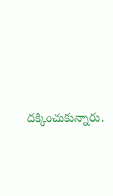దక్కించుకున్నారు.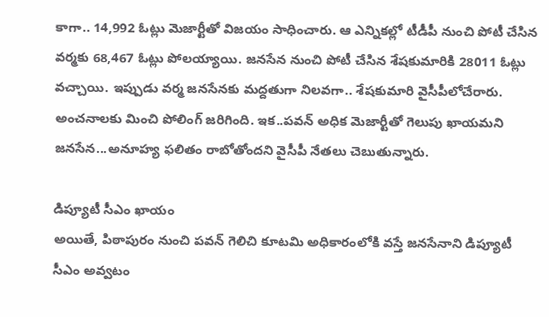కాగా.. 14,992 ఓట్లు మెజార్టీతో విజయం సాధించారు. ఆ ఎన్నికల్లో టీడీపీ నుంచి పోటీ చేసిన వర్మకు 68,467 ఓట్లు పోలయ్యాయి. జనసేన నుంచి పోటీ చేసిన శేషకుమారికి 28011 ఓట్లు వచ్చాయి. ఇప్పుడు వర్మ జనసేనకు మద్దతుగా నిలవగా.. శేషకుమారి వైసీపీలోచేరారు. అంచనాలకు మించి పోలింగ్ జరిగింది. ఇక..పవన్ అధిక మెజార్టీతో గెలుపు ఖాయమని జనసేన...అనూహ్య ఫలితం రాబోతోందని వైసీపీ నేతలు చెబుతున్నారు.

డిప్యూటీ సీఎం ఖాయం
అయితే, పిఠాపురం నుంచి పవన్ గెలిచి కూటమి అధికారంలోకి వస్తే జనసేనాని డిప్యూటీ సీఎం అవ్వటం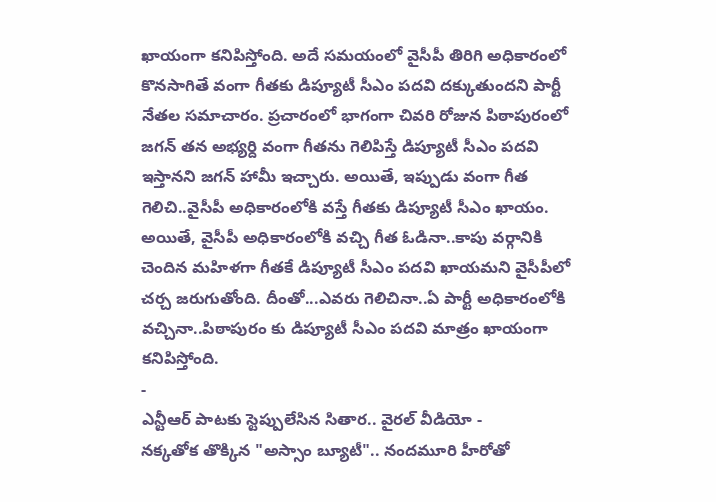ఖాయంగా కనిపిస్తోంది. అదే సమయంలో వైసీపీ తిరిగి అధికారంలో కొనసాగితే వంగా గీతకు డిప్యూటీ సీఎం పదవి దక్కుతుందని పార్టీ నేతల సమాచారం. ప్రచారంలో భాగంగా చివరి రోజున పిఠాపురంలో జగన్ తన అభ్యర్ది వంగా గీతను గెలిపిస్తే డిప్యూటీ సీఎం పదవి ఇస్తానని జగన్ హామీ ఇచ్చారు. అయితే, ఇప్పుడు వంగా గీత గెలిచి..వైసీపీ అధికారంలోకి వస్తే గీతకు డిప్యూటీ సీఎం ఖాయం. అయితే, వైసీపీ అధికారంలోకి వచ్చి గీత ఓడినా..కాపు వర్గానికి చెందిన మహిళగా గీతకే డిప్యూటీ సీఎం పదవి ఖాయమని వైసీపీలో చర్చ జరుగుతోంది. దీంతో...ఎవరు గెలిచినా..ఏ పార్టీ అధికారంలోకి వచ్చినా..పిఠాపురం కు డిప్యూటీ సీఎం పదవి మాత్రం ఖాయంగా కనిపిస్తోంది.
-
ఎన్టీఆర్ పాటకు స్టెప్పులేసిన సితార.. వైరల్ వీడియో -
నక్కతోక తొక్కిన "అస్సాం బ్యూటీ".. నందమూరి హీరోతో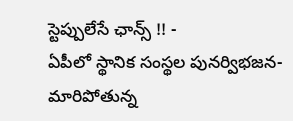స్టెప్పులేసే ఛాన్స్ !! -
ఏపీలో స్థానిక సంస్థల పునర్విభజన- మారిపోతున్న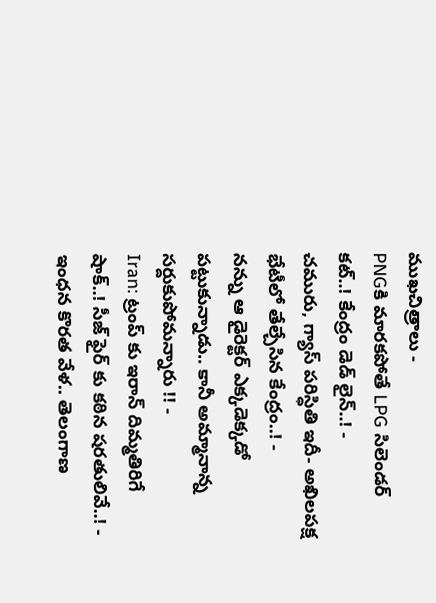ముఖచిత్రాలు -
PNGకి మారకపోతే LPG సిలెండర్ కట్..! కేంద్రం డెడ్ లైన్..! -
చమురు, గ్యాస్ పరిస్ధితి ఇదీ- అఖిలపక్ష భేటీలో తేల్చేసిన కేంద్రం..! -
నన్ను ఆ డైరెక్టర్ ఎక్కడెక్కడో పట్టుకున్నాడు.. కానీ అమ్మానాన్న సర్దుకుపోమన్నారు !! -
Iran: ట్రంప్ కు ఇరాన్ దిమ్మతిరిగే షాక్..! సీజ్ ఫైర్ కు కఠిన షరతులివే..! -
ఇంధన కొరత వేళ.. తెలంగాణ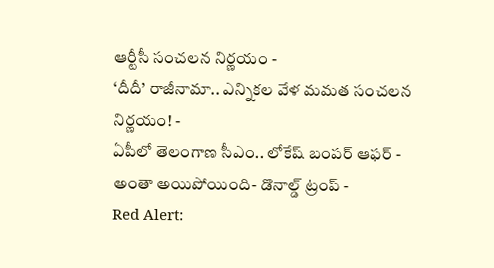ఆర్టీసీ సంచలన నిర్ణయం -
‘దీదీ’ రాజీనామా.. ఎన్నికల వేళ మమత సంచలన నిర్ణయం! -
ఏపీలో తెలంగాణ సీఎం.. లోకేష్ బంపర్ ఆఫర్ -
అంతా అయిపోయింది- డొనాల్డ్ ట్రంప్ -
Red Alert: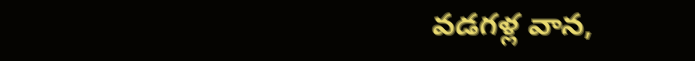వడగళ్ల వాన,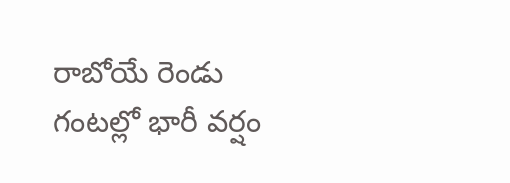రాబోయే రెండు గంటల్లో భారీ వర్షం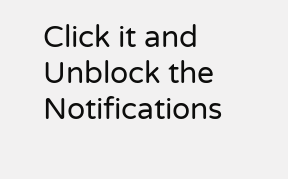Click it and Unblock the Notifications